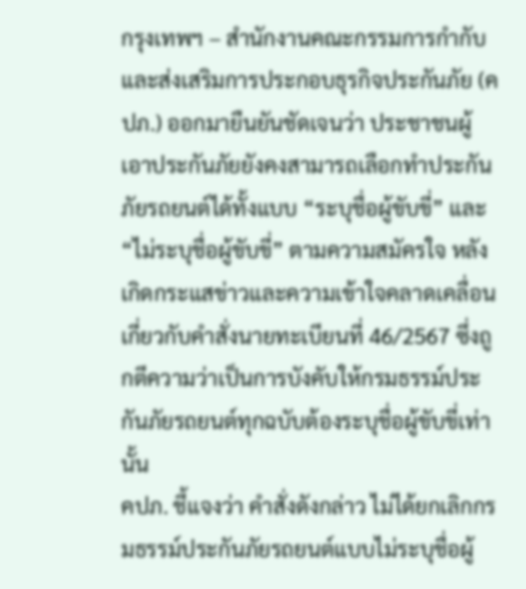กรุงเทพฯ – สำนักงานคณะกรรมการกำกับและส่งเสริมการประกอบธุรกิจประกันภัย (คปภ.) ออกมายืนยันชัดเจนว่า ประชาชนผู้เอาประกันภัยยังคงสามารถเลือกทำประกันภัยรถยนต์ได้ทั้งแบบ “ระบุชื่อผู้ขับขี่” และ “ไม่ระบุชื่อผู้ขับขี่” ตามความสมัครใจ หลังเกิดกระแสข่าวและความเข้าใจคลาดเคลื่อนเกี่ยวกับคำสั่งนายทะเบียนที่ 46/2567 ซึ่งถูกตีความว่าเป็นการบังคับให้กรมธรรม์ประกันภัยรถยนต์ทุกฉบับต้องระบุชื่อผู้ขับขี่เท่านั้น
คปภ. ชี้แจงว่า คำสั่งดังกล่าว ไม่ได้ยกเลิกกรมธรรม์ประกันภัยรถยนต์แบบไม่ระบุชื่อผู้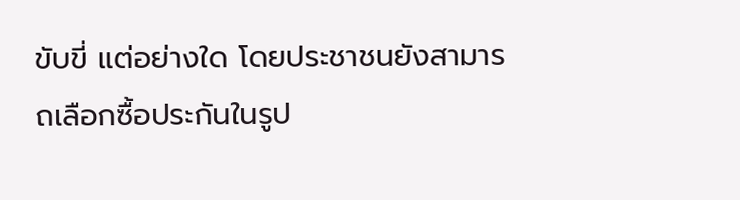ขับขี่ แต่อย่างใด โดยประชาชนยังสามารถเลือกซื้อประกันในรูป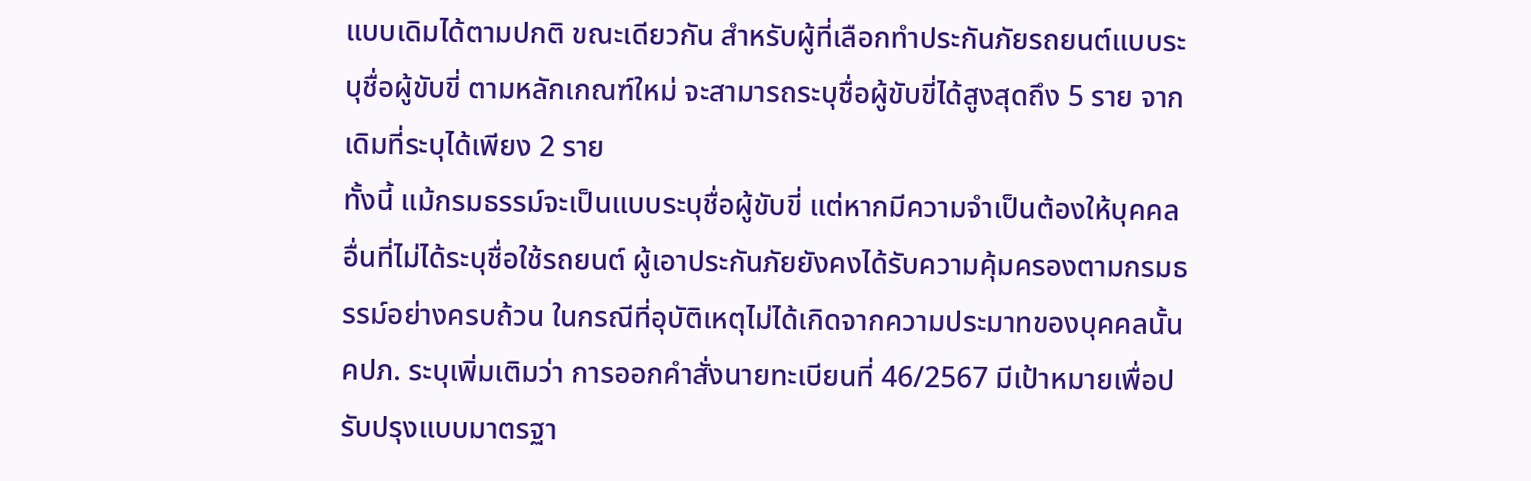แบบเดิมได้ตามปกติ ขณะเดียวกัน สำหรับผู้ที่เลือกทำประกันภัยรถยนต์แบบระบุชื่อผู้ขับขี่ ตามหลักเกณฑ์ใหม่ จะสามารถระบุชื่อผู้ขับขี่ได้สูงสุดถึง 5 ราย จากเดิมที่ระบุได้เพียง 2 ราย
ทั้งนี้ แม้กรมธรรม์จะเป็นแบบระบุชื่อผู้ขับขี่ แต่หากมีความจำเป็นต้องให้บุคคลอื่นที่ไม่ได้ระบุชื่อใช้รถยนต์ ผู้เอาประกันภัยยังคงได้รับความคุ้มครองตามกรมธรรม์อย่างครบถ้วน ในกรณีที่อุบัติเหตุไม่ได้เกิดจากความประมาทของบุคคลนั้น
คปภ. ระบุเพิ่มเติมว่า การออกคำสั่งนายทะเบียนที่ 46/2567 มีเป้าหมายเพื่อปรับปรุงแบบมาตรฐา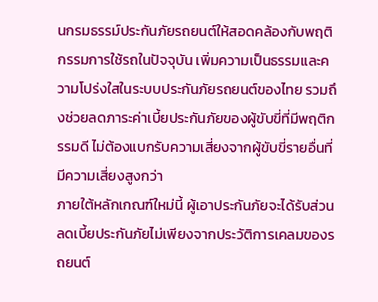นกรมธรรม์ประกันภัยรถยนต์ให้สอดคล้องกับพฤติกรรมการใช้รถในปัจจุบัน เพิ่มความเป็นธรรมและความโปร่งใสในระบบประกันภัยรถยนต์ของไทย รวมถึงช่วยลดภาระค่าเบี้ยประกันภัยของผู้ขับขี่ที่มีพฤติกรรมดี ไม่ต้องแบกรับความเสี่ยงจากผู้ขับขี่รายอื่นที่มีความเสี่ยงสูงกว่า
ภายใต้หลักเกณฑ์ใหม่นี้ ผู้เอาประกันภัยจะได้รับส่วนลดเบี้ยประกันภัยไม่เพียงจากประวัติการเคลมของรถยนต์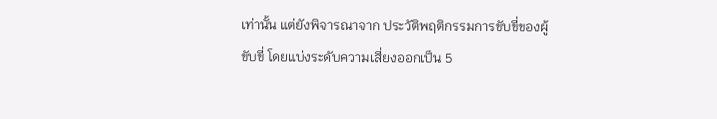เท่านั้น แต่ยังพิจารณาจาก ประวัติพฤติกรรมการขับขี่ของผู้ขับขี่ โดยแบ่งระดับความเสี่ยงออกเป็น 5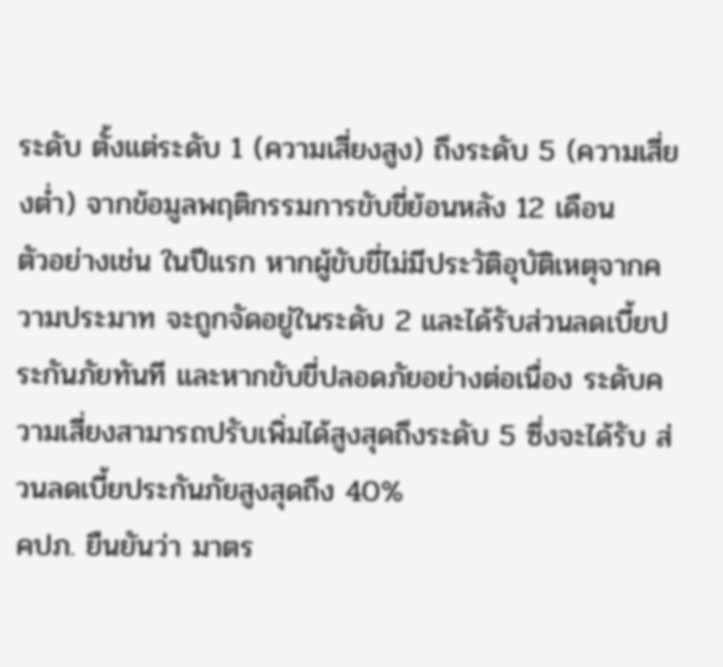ระดับ ตั้งแต่ระดับ 1 (ความเสี่ยงสูง) ถึงระดับ 5 (ความเสี่ยงต่ำ) จากข้อมูลพฤติกรรมการขับขี่ย้อนหลัง 12 เดือน
ตัวอย่างเช่น ในปีแรก หากผู้ขับขี่ไม่มีประวัติอุบัติเหตุจากความประมาท จะถูกจัดอยู่ในระดับ 2 และได้รับส่วนลดเบี้ยประกันภัยทันที และหากขับขี่ปลอดภัยอย่างต่อเนื่อง ระดับความเสี่ยงสามารถปรับเพิ่มได้สูงสุดถึงระดับ 5 ซึ่งจะได้รับ ส่วนลดเบี้ยประกันภัยสูงสุดถึง 40%
คปภ. ยืนยันว่า มาตร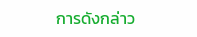การดังกล่าว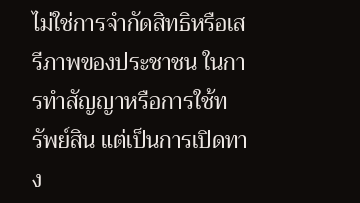ไม่ใช่การจำกัดสิทธิหรือเสรีภาพของประชาชน ในการทำสัญญาหรือการใช้ทรัพย์สิน แต่เป็นการเปิดทาง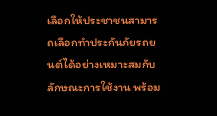เลือกให้ประชาชนสามารถเลือกทำประกันภัยรถยนต์ได้อย่างเหมาะสมกับลักษณะการใช้งาน พร้อม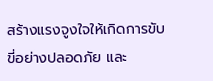สร้างแรงจูงใจให้เกิดการขับขี่อย่างปลอดภัย และ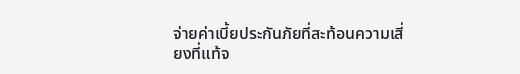จ่ายค่าเบี้ยประกันภัยที่สะท้อนความเสี่ยงที่แท้จ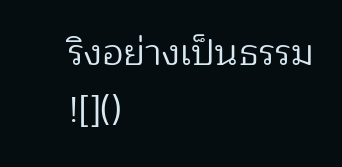ริงอย่างเป็นธรรม
![]()